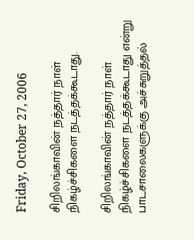Friday, October 27, 2006

சிறிலங்காவின் நத்தார் நாள் நிகழ்ச்சிகளை நடத்தக்கூடாது.

சிறிலங்காவின் நத்தார் நாள் நிகழ்ச்சிகளை நடத்தக்கூடாது என்று பாடசாலைகளுக்கு அச்சுறுத்தல்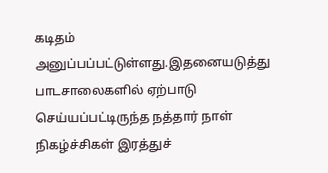கடிதம் அனுப்பப்பட்டுள்ளது.இதனையடுத்து பாடசாலைகளில் ஏற்பாடு செய்யப்பட்டிருந்த நத்தார் நாள் நிகழ்ச்சிகள் இரத்துச்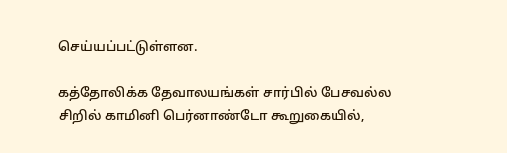செய்யப்பட்டுள்ளன.

கத்தோலிக்க தேவாலயங்கள் சார்பில் பேசவல்ல சிறில் காமினி பெர்னாண்டோ கூறுகையில்,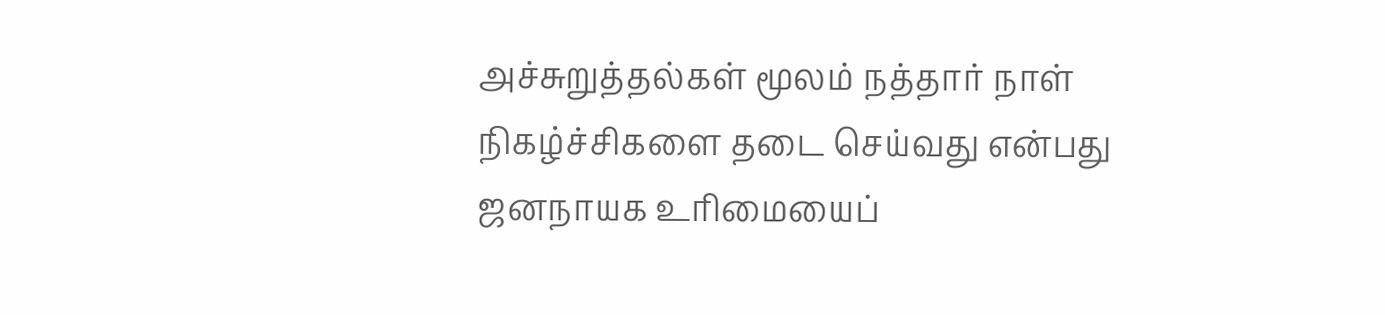அச்சுறுத்தல்கள் மூலம் நத்தார் நாள் நிகழ்ச்சிகளை தடை செய்வது என்பது ஜனநாயக உரிமையைப்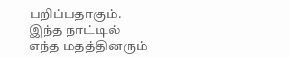பறிப்பதாகும். இந்த நாட்டில் எந்த மதத்தினரும்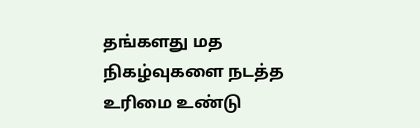தங்களது மத நிகழ்வுகளை நடத்த உரிமை உண்டு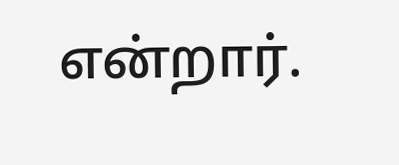என்றார்.